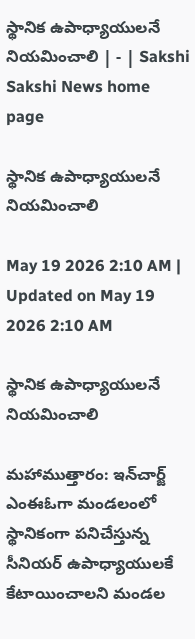స్థానిక ఉపాధ్యాయులనే నియమించాలి | - | Sakshi
Sakshi News home page

స్థానిక ఉపాధ్యాయులనే నియమించాలి

May 19 2026 2:10 AM | Updated on May 19 2026 2:10 AM

స్థానిక ఉపాధ్యాయులనే నియమించాలి

మహాముత్తారం: ఇన్‌చార్జ్‌ ఎంఈఓగా మండలంలో స్థానికంగా పనిచేస్తున్న సీనియర్‌ ఉపాధ్యాయులకే కేటాయించాలని మండల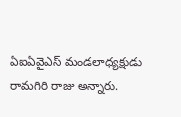ఏఐఏవైఎస్‌ మండలాధ్యక్షుడు రామగిరి రాజు అన్నారు.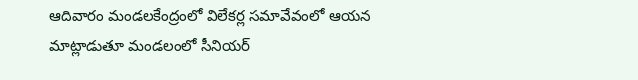ఆదివారం మండలకేంద్రంలో విలేకర్ల సమావేవంలో ఆయన మాట్లాడుతూ మండలంలో సీనియర్‌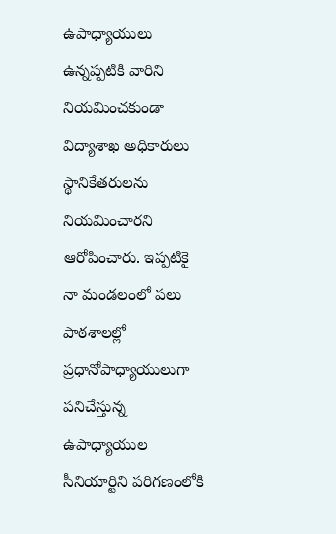ఉపాధ్యాయులు ఉన్నప్పటికి వారిని నియమించకుండా విద్యాశాఖ అధికారులు స్థానికేతరులను నియమించారని ఆరోపించారు. ఇప్పటికై నా మండలంలో పలు పాఠశాలల్లో ప్రధానోపాధ్యాయులుగా పనిచేస్తున్న ఉపాధ్యాయుల సీనియార్టిని పరిగణంలోకి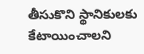తీసుకొని స్థానికులకు కేటాయించాలని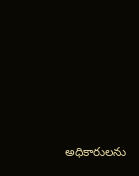అధికారులను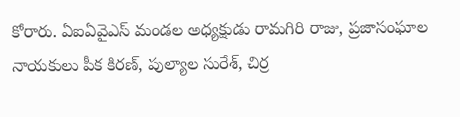కోరారు. ఏఐఏవైఎస్‌ మండల అధ్యక్షుడు రామగిరి రాజు, ప్రజాసంఘాల నాయకులు పీక కిరణ్‌, పుల్యాల సురేశ్‌, చిర్ర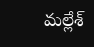మల్లేశ్‌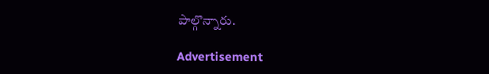పాల్గొన్నారు.

Advertisement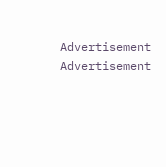Advertisement
Advertisement